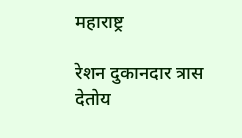महाराष्ट्र

रेशन दुकानदार त्रास देतोय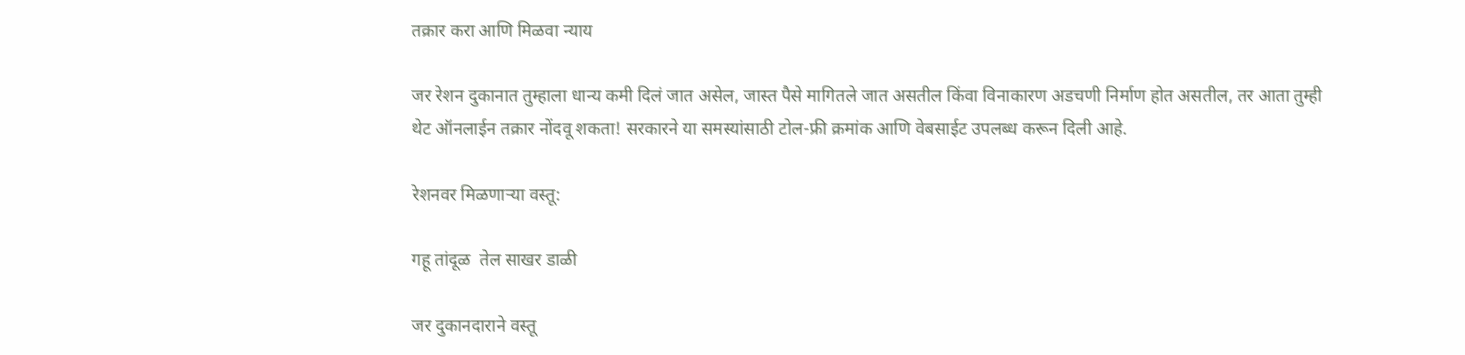तक्रार करा आणि मिळवा न्याय

जर रेशन दुकानात तुम्हाला धान्य कमी दिलं जात असेल, जास्त पैसे मागितले जात असतील किंवा विनाकारण अडचणी निर्माण होत असतील, तर आता तुम्ही थेट ऑनलाईन तक्रार नोंदवू शकता! सरकारने या समस्यांसाठी टोल-फ्री क्रमांक आणि वेबसाईट उपलब्ध करून दिली आहे.

रेशनवर मिळणाऱ्या वस्तू:

गहू तांदूळ  तेल साखर डाळी

जर दुकानदाराने वस्तू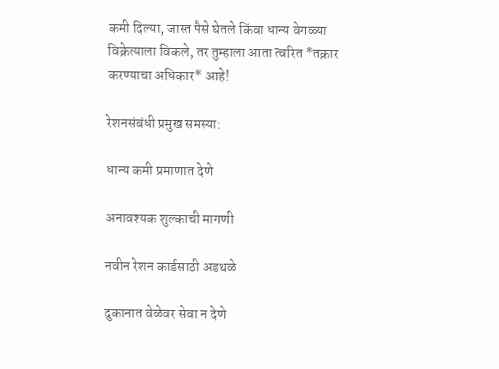कमी दिल्या, जास्त पैसे घेतले किंवा धान्य वेगळ्या विक्रेत्याला विकले, तर तुम्हाला आता त्वरित *तक्रार करण्याचा अधिकार* आहे!

रेशनसंबंधी प्रमुख समस्या:

धान्य कमी प्रमाणात देणे

अनावश्यक शुल्काची मागणी

नवीन रेशन कार्डसाठी अडथळे

दुकानात वेळेवर सेवा न देणे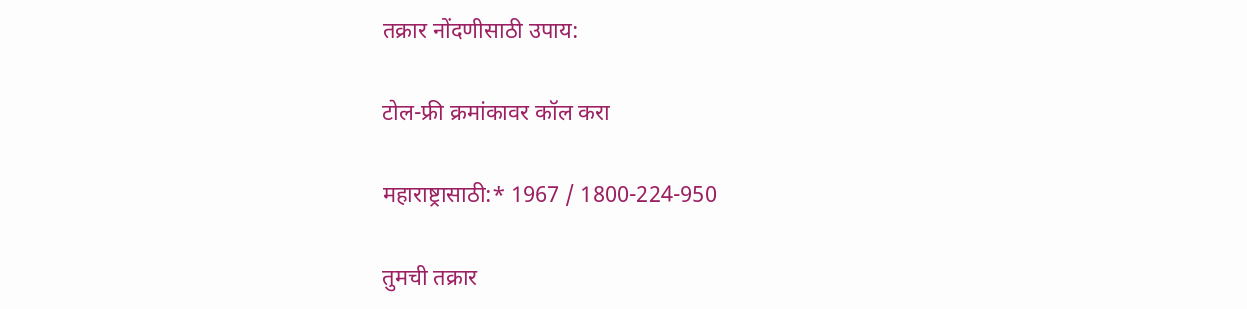तक्रार नोंदणीसाठी उपाय:

टोल-फ्री क्रमांकावर कॉल करा

महाराष्ट्रासाठी:* 1967 / 1800-224-950

तुमची तक्रार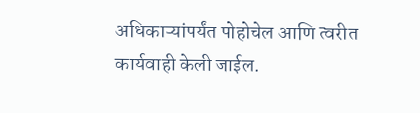अधिकाऱ्यांपर्यंत पोहोचेल आणि त्वरीत कार्यवाही केली जाईल.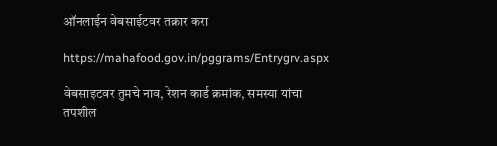ऑनलाईन वेबसाईटवर तक्रार करा

https://mahafood.gov.in/pggrams/Entrygrv.aspx

वेबसाइटवर तुमचे नाव, रेशन कार्ड क्रमांक, समस्या यांचा तपशील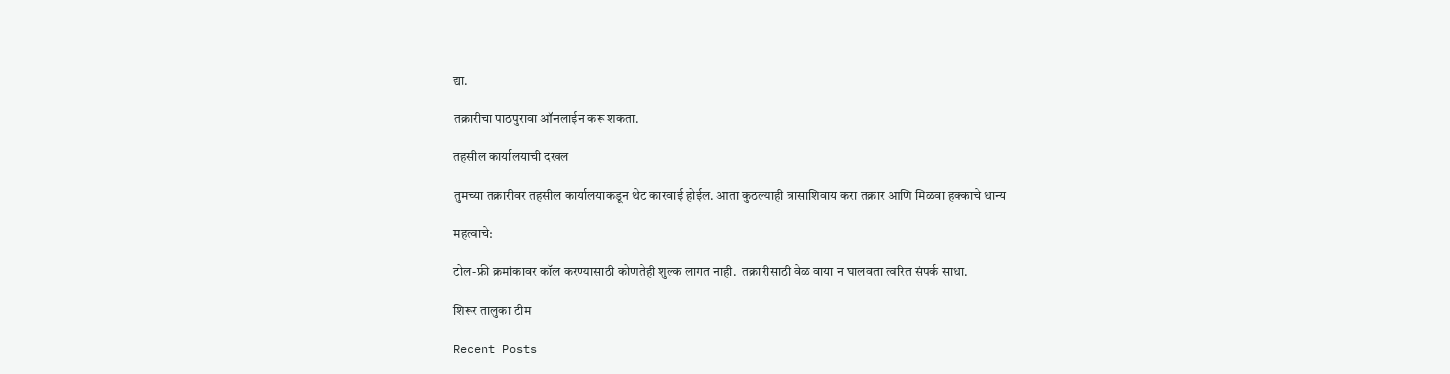द्या.

तक्रारीचा पाठपुरावा ऑनलाईन करू शकता.

तहसील कार्यालयाची दखल

तुमच्या तक्रारीवर तहसील कार्यालयाकडून थेट कारवाई होईल. आता कुठल्याही त्रासाशिवाय करा तक्रार आणि मिळवा हक्काचे धान्य

महत्वाचे:

टोल-फ्री क्रमांकावर कॉल करण्यासाठी कोणतेही शुल्क लागत नाही.  तक्रारीसाठी वेळ वाया न घालवता त्वरित संपर्क साधा.

शिरूर तालुका टीम

Recent Posts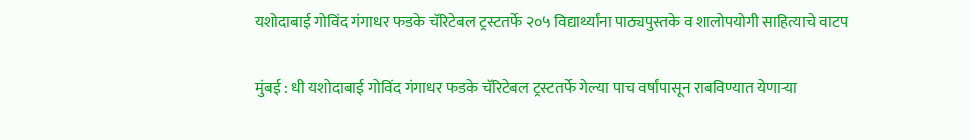यशोदाबाई गोविंद गंगाधर फडके चॅरिटेबल ट्रस्टतर्फे २०५ विद्यार्थ्यांना पाठ्यपुस्तके व शालोपयोगी साहित्याचे वाटप

मुंबई : धी यशोदाबाई गोविंद गंगाधर फडके चॅरिटेबल ट्रस्टतर्फे गेल्या पाच वर्षांपासून राबविण्यात येणाऱ्या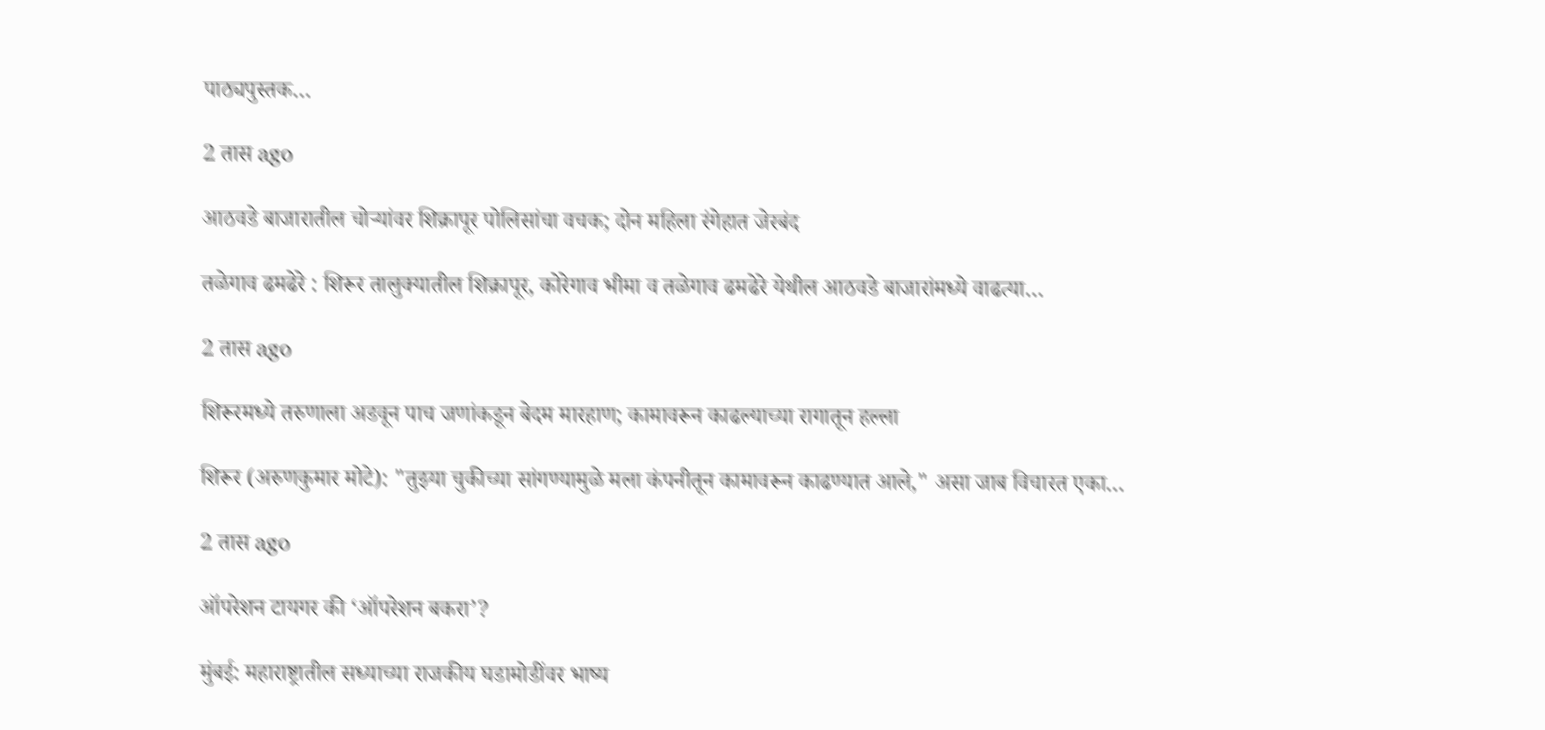पाठ्यपुस्तक…

2 तास ago

आठवडे बाजारातील चोऱ्यांवर शिक्रापूर पोलिसांचा वचक; दोन महिला रंगेहात जेरबंद

तळेगाव ढमढेरे : शिरूर तालुक्यातील शिक्रापूर, कोरेगाव भीमा व तळेगाव ढमढेरे येथील आठवडे बाजारांमध्ये वाढत्या…

2 तास ago

शिरूरमध्ये तरुणाला अडवून पाच जणांकडून बेदम मारहाण; कामावरून काढल्याच्या रागातून हल्ला

शिरूर (अरुणकुमार मोटे): "तुझ्या चुकीच्या सांगण्यामुळे मला कंपनीतून कामावरून काढण्यात आले," असा जाब विचारत एका…

2 तास ago

ऑपरेशन टायगर की ‘ऑपरेशन बकरा’?

मुंबई: महाराष्ट्रातील सध्याच्या राजकीय घडामोडींवर भाष्य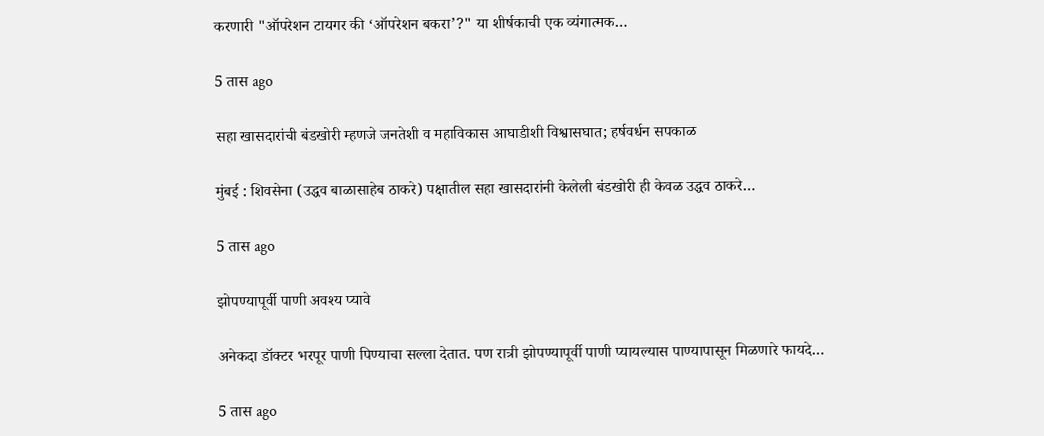करणारी "ऑपरेशन टायगर की ‘ऑपरेशन बकरा’?" या शीर्षकाची एक व्यंगात्मक…

5 तास ago

सहा खासदारांची बंडखोरी म्हणजे जनतेशी व महाविकास आघाडीशी विश्वासघात; हर्षवर्धन सपकाळ

मुंबई : शिवसेना (उद्धव बाळासाहेब ठाकरे) पक्षातील सहा खासदारांनी केलेली बंडखोरी ही केवळ उद्धव ठाकरे…

5 तास ago

झोपण्यापूर्वी पाणी अवश्य प्यावे

अनेकदा डॉक्टर भरपूर पाणी पिण्याचा सल्ला देतात. पण रात्री झोपण्यापूर्वी पाणी प्यायल्यास पाण्यापासून मिळणारे फायदे…

5 तास ago